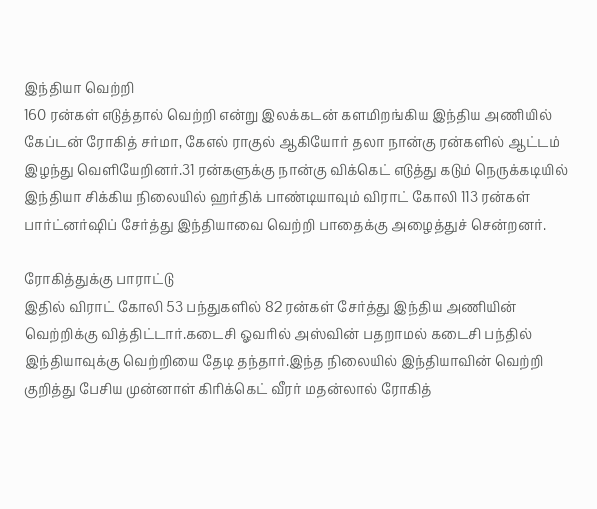இந்தியா வெற்றி
160 ரன்கள் எடுத்தால் வெற்றி என்று இலக்கடன் களமிறங்கிய இந்திய அணியில் கேப்டன் ரோகித் சர்மா, கேஎல் ராகுல் ஆகியோர் தலா நான்கு ரன்களில் ஆட்டம் இழந்து வெளியேறினர்.31 ரன்களுக்கு நான்கு விக்கெட் எடுத்து கடும் நெருக்கடியில் இந்தியா சிக்கிய நிலையில் ஹர்திக் பாண்டியாவும் விராட் கோலி 113 ரன்கள் பார்ட்னர்ஷிப் சேர்த்து இந்தியாவை வெற்றி பாதைக்கு அழைத்துச் சென்றனர்.

ரோகித்துக்கு பாராட்டு
இதில் விராட் கோலி 53 பந்துகளில் 82 ரன்கள் சேர்த்து இந்திய அணியின் வெற்றிக்கு வித்திட்டார்.கடைசி ஓவரில் அஸ்வின் பதறாமல் கடைசி பந்தில் இந்தியாவுக்கு வெற்றியை தேடி தந்தார்.இந்த நிலையில் இந்தியாவின் வெற்றி குறித்து பேசிய முன்னாள் கிரிக்கெட் வீரர் மதன்லால் ரோகித்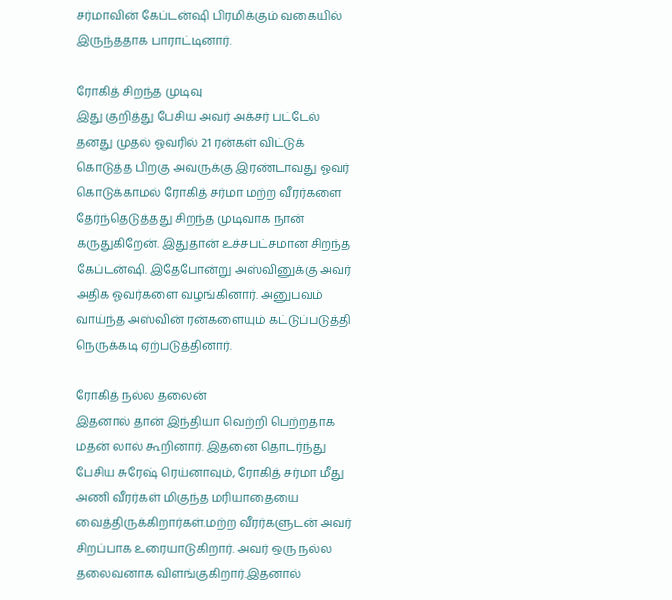சர்மாவின் கேப்டன்ஷி பிரமிக்கும் வகையில் இருந்ததாக பாராட்டினார்.

ரோகித் சிறந்த முடிவு
இது குறித்து பேசிய அவர் அக்சர் பட்டேல் தனது முதல் ஓவரில் 21 ரன்கள் விட்டுக் கொடுத்த பிறகு அவருக்கு இரண்டாவது ஓவர் கொடுக்காமல் ரோகித் சர்மா மற்ற வீரர்களை தேர்ந்தெடுத்தது சிறந்த முடிவாக நான் கருதுகிறேன். இதுதான் உச்சபட்சமான சிறந்த கேப்டன்ஷி. இதேபோன்று அஸ்வினுக்கு அவர் அதிக ஓவர்களை வழங்கினார். அனுபவம் வாய்ந்த அஸ்வின் ரன்களையும் கட்டுப்படுத்தி நெருக்கடி ஏற்படுத்தினார்.

ரோகித் நல்ல தலைன்
இதனால் தான் இந்தியா வெற்றி பெற்றதாக மதன் லால் கூறினார். இதனை தொடர்ந்து பேசிய சுரேஷ் ரெய்னாவும், ரோகித் சர்மா மீது அணி வீரர்கள் மிகுந்த மரியாதையை வைத்திருக்கிறார்கள்.மற்ற வீரர்களுடன் அவர் சிறப்பாக உரையாடுகிறார். அவர் ஒரு நல்ல தலைவனாக விளங்குகிறார்.இதனால்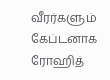வீரர்களும் கேப்டனாக ரோஹித்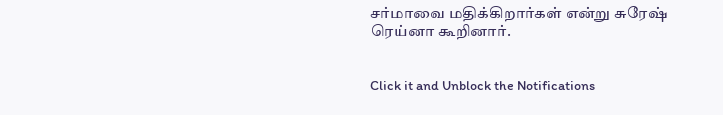சர்மாவை மதிக்கிறார்கள் என்று சுரேஷ் ரெய்னா கூறினார்.


Click it and Unblock the Notifications